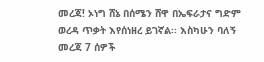መረጃ! ኦነግ ሸኔ በሰሜን ሸዋ በኤፍራታና ግድም ወረዳ ጥቃት እየሰነዘረ ይገኛል፡፡ እስካሁን ባለኝ መረጃ 7 ሰዎች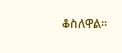ቆስለዋል፡፡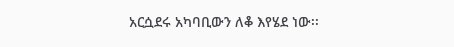አርሷደሩ አካባቢውን ለቆ እየሄደ ነው፡፡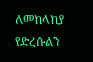ለመከላከያ የድረሱልን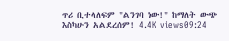ጥሪ ቢተላለፍም "ልንገባ ነው!" ከማለት ውጭ እስካሁን አልደረሰም! 4.4K views09:24